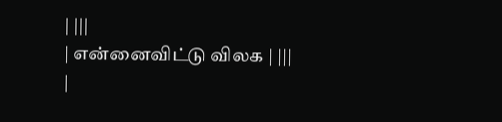| |||
| என்னைவிட்டு விலக | |||
|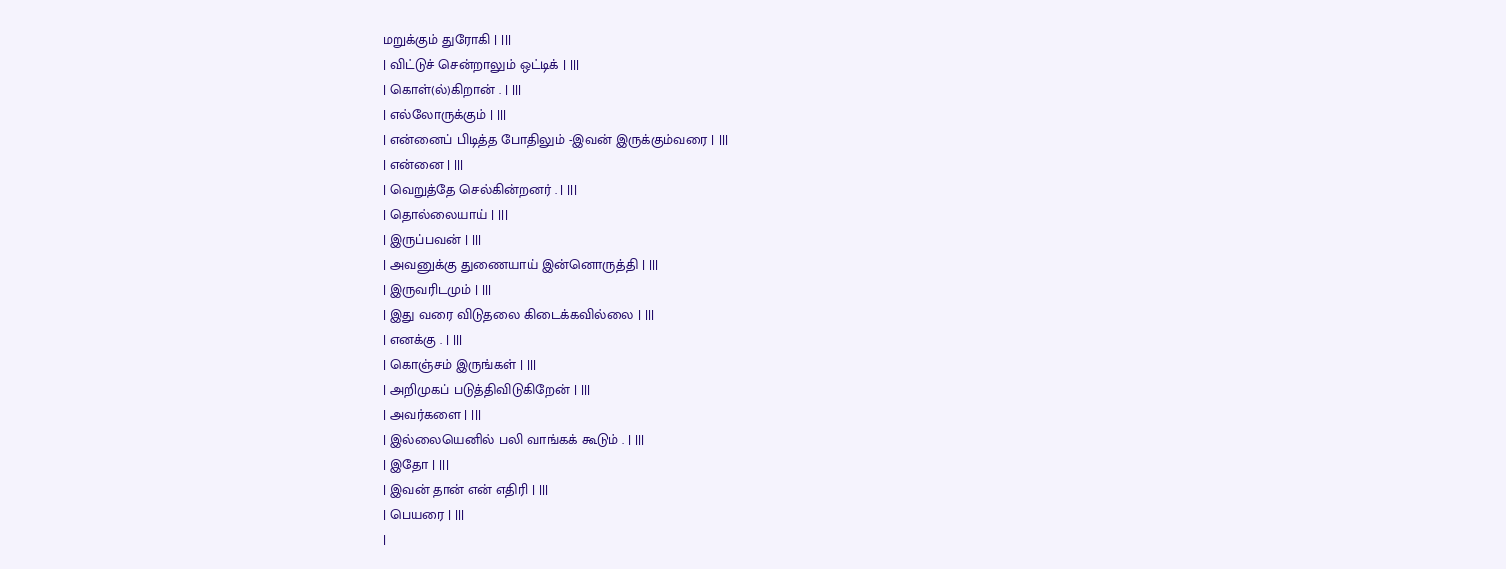மறுக்கும் துரோகி | |||
| விட்டுச் சென்றாலும் ஒட்டிக் | |||
| கொள்(ல்)கிறான் . | |||
| எல்லோருக்கும் | |||
| என்னைப் பிடித்த போதிலும் -இவன் இருக்கும்வரை | |||
| என்னை | |||
| வெறுத்தே செல்கின்றனர் . | |||
| தொல்லையாய் | |||
| இருப்பவன் | |||
| அவனுக்கு துணையாய் இன்னொருத்தி | |||
| இருவரிடமும் | |||
| இது வரை விடுதலை கிடைக்கவில்லை | |||
| எனக்கு . | |||
| கொஞ்சம் இருங்கள் | |||
| அறிமுகப் படுத்திவிடுகிறேன் | |||
| அவர்களை | |||
| இல்லையெனில் பலி வாங்கக் கூடும் . | |||
| இதோ | |||
| இவன் தான் என் எதிரி | |||
| பெயரை | |||
|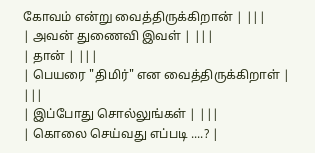கோவம் என்று வைத்திருக்கிறான் | |||
| அவன் துணைவி இவள் | |||
| தான் | |||
| பெயரை "திமிர்" என வைத்திருக்கிறாள் | |||
| இப்போது சொல்லுங்கள் | |||
| கொலை செய்வது எப்படி ....? |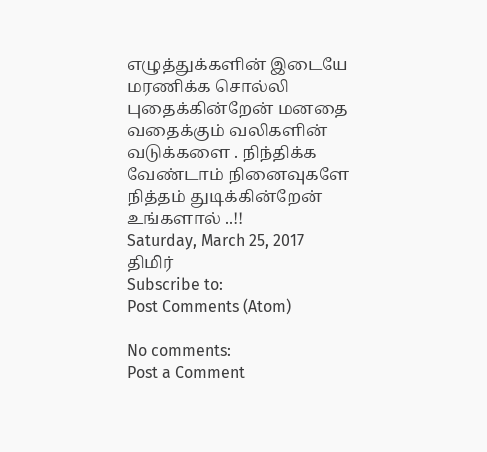எழுத்துக்களின் இடையே மரணிக்க சொல்லி புதைக்கின்றேன் மனதை வதைக்கும் வலிகளின் வடுக்களை . நிந்திக்க வேண்டாம் நினைவுகளே நித்தம் துடிக்கின்றேன் உங்களால் ..!!
Saturday, March 25, 2017
திமிர்
Subscribe to:
Post Comments (Atom)

No comments:
Post a Comment